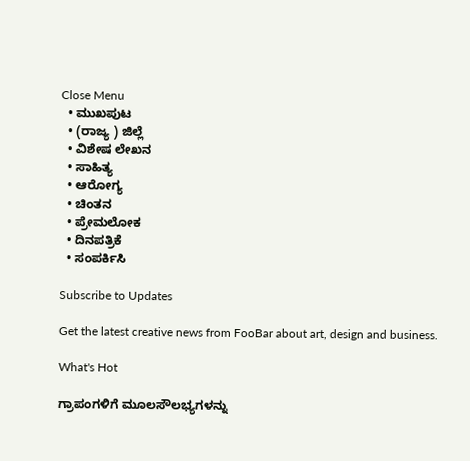Close Menu
  • ಮುಖಪುಟ
  • (ರಾಜ್ಯ ) ಜಿಲ್ಲೆ
  • ವಿಶೇಷ ಲೇಖನ
  • ಸಾಹಿತ್ಯ
  • ಆರೋಗ್ಯ
  • ಚಿಂತನ
  • ಪ್ರೇಮಲೋಕ
  • ದಿನಪತ್ರಿಕೆ
  • ಸಂಪರ್ಕಿಸಿ

Subscribe to Updates

Get the latest creative news from FooBar about art, design and business.

What's Hot

ಗ್ರಾಪಂಗಳಿಗೆ ಮೂಲಸೌಲಭ್ಯಗಳನ್ನು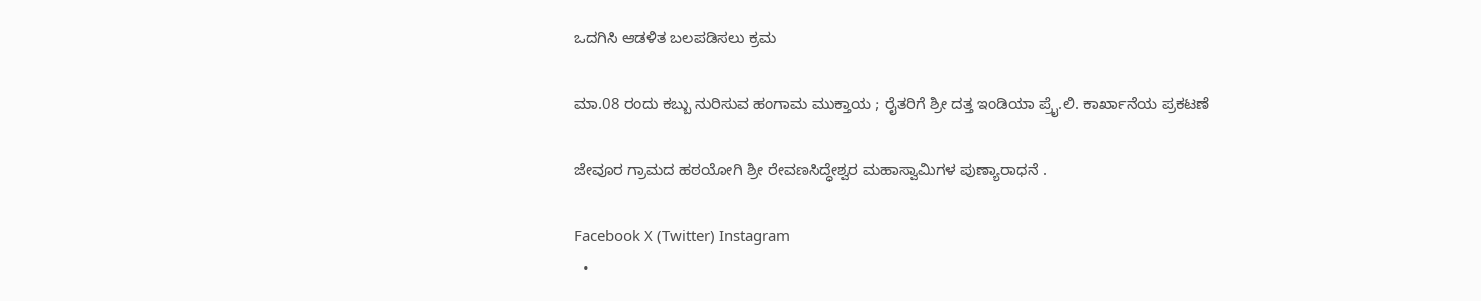ಒದಗಿಸಿ ಆಡಳಿತ ಬಲಪಡಿಸಲು ಕ್ರಮ

ಮಾ.08 ರಂದು ಕಬ್ಬು ನುರಿಸುವ ಹಂಗಾಮ ಮುಕ್ತಾಯ ; ರೈತರಿಗೆ ಶ್ರೀ ದತ್ತ ಇಂಡಿಯಾ ಪ್ರೈ.ಲಿ. ಕಾರ್ಖಾನೆಯ ಪ್ರಕಟಣೆ

ಜೇವೂರ ಗ್ರಾಮದ ಹಠಯೋಗಿ ಶ್ರೀ ರೇವಣಸಿದ್ಧೇಶ್ವರ ಮಹಾಸ್ವಾಮಿಗಳ ಪುಣ್ಯಾರಾಧನೆ .

Facebook X (Twitter) Instagram
  •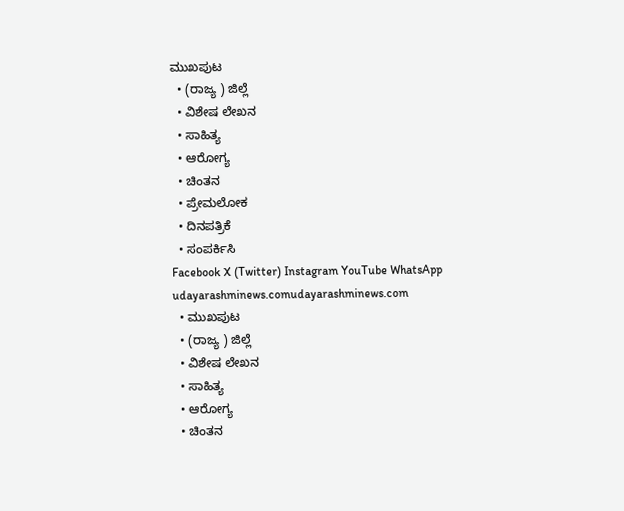ಮುಖಪುಟ
  • (ರಾಜ್ಯ ) ಜಿಲ್ಲೆ
  • ವಿಶೇಷ ಲೇಖನ
  • ಸಾಹಿತ್ಯ
  • ಆರೋಗ್ಯ
  • ಚಿಂತನ
  • ಪ್ರೇಮಲೋಕ
  • ದಿನಪತ್ರಿಕೆ
  • ಸಂಪರ್ಕಿಸಿ
Facebook X (Twitter) Instagram YouTube WhatsApp
udayarashminews.comudayarashminews.com
  • ಮುಖಪುಟ
  • (ರಾಜ್ಯ ) ಜಿಲ್ಲೆ
  • ವಿಶೇಷ ಲೇಖನ
  • ಸಾಹಿತ್ಯ
  • ಆರೋಗ್ಯ
  • ಚಿಂತನ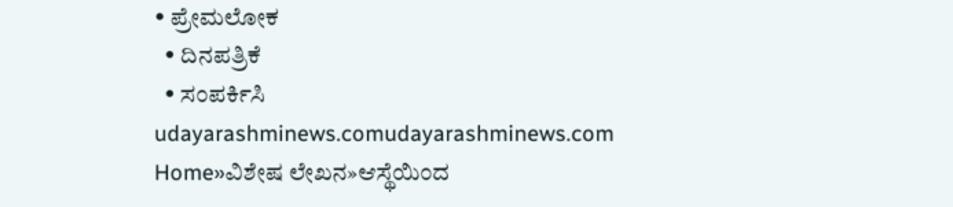• ಪ್ರೇಮಲೋಕ
  • ದಿನಪತ್ರಿಕೆ
  • ಸಂಪರ್ಕಿಸಿ
udayarashminews.comudayarashminews.com
Home»ವಿಶೇಷ ಲೇಖನ»ಆಸ್ಥೆಯಿಂದ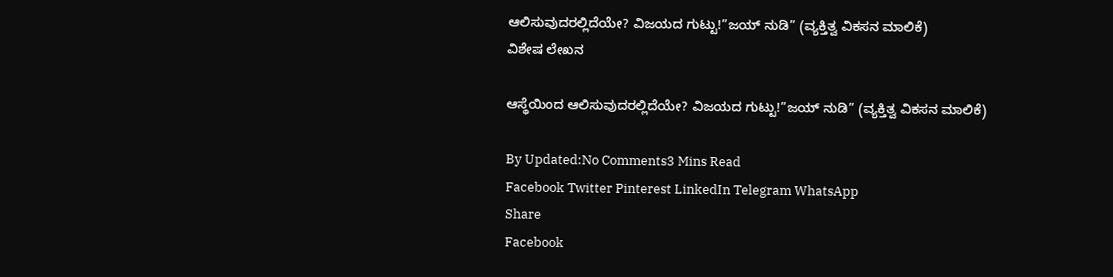ಆಲಿಸುವುದರಲ್ಲಿದೆಯೇ? ವಿಜಯದ ಗುಟ್ಟು!”ಜಯ್ ನುಡಿ” (ವ್ಯಕ್ತಿತ್ವ ವಿಕಸನ ಮಾಲಿಕೆ)
ವಿಶೇಷ ಲೇಖನ

ಆಸ್ಥೆಯಿಂದ ಆಲಿಸುವುದರಲ್ಲಿದೆಯೇ? ವಿಜಯದ ಗುಟ್ಟು!”ಜಯ್ ನುಡಿ” (ವ್ಯಕ್ತಿತ್ವ ವಿಕಸನ ಮಾಲಿಕೆ)

By Updated:No Comments3 Mins Read
Facebook Twitter Pinterest LinkedIn Telegram WhatsApp
Share
Facebook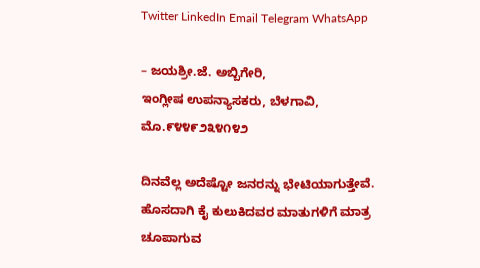Twitter LinkedIn Email Telegram WhatsApp

– ಜಯಶ್ರೀ.ಜೆ. ಅಬ್ಬಿಗೇರಿ,
ಇಂಗ್ಲೀಷ ಉಪನ್ಯಾಸಕರು, ಬೆಳಗಾವಿ, ಮೊ.೯೪೪೯೨೩೪೧೪೨

ದಿನವೆಲ್ಲ ಅದೆಷ್ಟೋ ಜನರನ್ನು ಭೇಟಿಯಾಗುತ್ತೇವೆ. ಹೊಸದಾಗಿ ಕೈ ಕುಲುಕಿದವರ ಮಾತುಗಳಿಗೆ ಮಾತ್ರ ಚೂಪಾಗುವ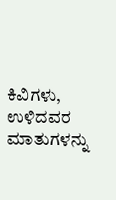ಕಿವಿಗಳು, ಉಳಿದವರ ಮಾತುಗಳನ್ನು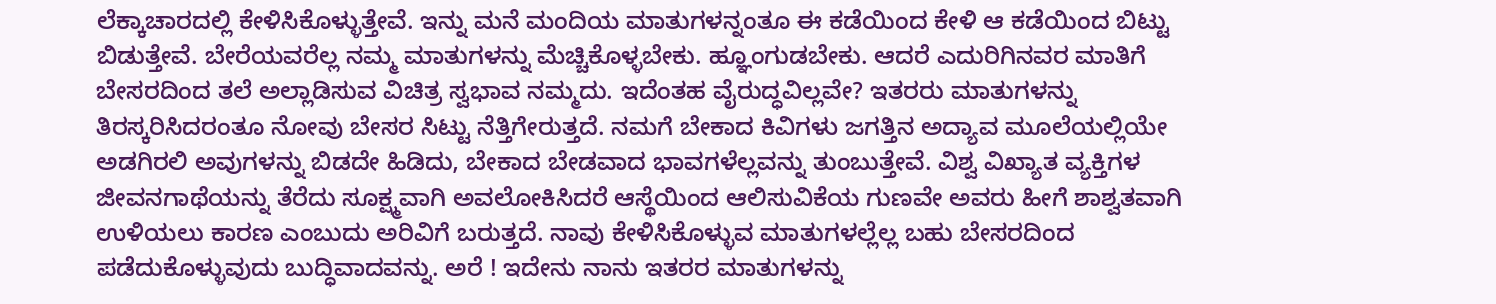ಲೆಕ್ಕಾಚಾರದಲ್ಲಿ ಕೇಳಿಸಿಕೊಳ್ಳುತ್ತೇವೆ. ಇನ್ನು ಮನೆ ಮಂದಿಯ ಮಾತುಗಳನ್ನಂತೂ ಈ ಕಡೆಯಿಂದ ಕೇಳಿ ಆ ಕಡೆಯಿಂದ ಬಿಟ್ಟು ಬಿಡುತ್ತೇವೆ. ಬೇರೆಯವರೆಲ್ಲ ನಮ್ಮ ಮಾತುಗಳನ್ನು ಮೆಚ್ಚಿಕೊಳ್ಳಬೇಕು. ಹ್ಞೂಂಗುಡಬೇಕು. ಆದರೆ ಎದುರಿಗಿನವರ ಮಾತಿಗೆ ಬೇಸರದಿಂದ ತಲೆ ಅಲ್ಲಾಡಿಸುವ ವಿಚಿತ್ರ ಸ್ವಭಾವ ನಮ್ಮದು. ಇದೆಂತಹ ವೈರುದ್ಧವಿಲ್ಲವೇ? ಇತರರು ಮಾತುಗಳನ್ನು ತಿರಸ್ಕರಿಸಿದರಂತೂ ನೋವು ಬೇಸರ ಸಿಟ್ಟು ನೆತ್ತಿಗೇರುತ್ತದೆ. ನಮಗೆ ಬೇಕಾದ ಕಿವಿಗಳು ಜಗತ್ತಿನ ಅದ್ಯಾವ ಮೂಲೆಯಲ್ಲಿಯೇ ಅಡಗಿರಲಿ ಅವುಗಳನ್ನು ಬಿಡದೇ ಹಿಡಿದು, ಬೇಕಾದ ಬೇಡವಾದ ಭಾವಗಳೆಲ್ಲವನ್ನು ತುಂಬುತ್ತೇವೆ. ವಿಶ್ವ ವಿಖ್ಯಾತ ವ್ಯಕ್ತಿಗಳ ಜೀವನಗಾಥೆಯನ್ನು ತೆರೆದು ಸೂಕ್ಷ್ಮವಾಗಿ ಅವಲೋಕಿಸಿದರೆ ಆಸ್ಥೆಯಿಂದ ಆಲಿಸುವಿಕೆಯ ಗುಣವೇ ಅವರು ಹೀಗೆ ಶಾಶ್ವತವಾಗಿ ಉಳಿಯಲು ಕಾರಣ ಎಂಬುದು ಅರಿವಿಗೆ ಬರುತ್ತದೆ. ನಾವು ಕೇಳಿಸಿಕೊಳ್ಳುವ ಮಾತುಗಳಲ್ಲೆಲ್ಲ ಬಹು ಬೇಸರದಿಂದ ಪಡೆದುಕೊಳ್ಳುವುದು ಬುದ್ಧಿವಾದವನ್ನು. ಅರೆ ! ಇದೇನು ನಾನು ಇತರರ ಮಾತುಗಳನ್ನು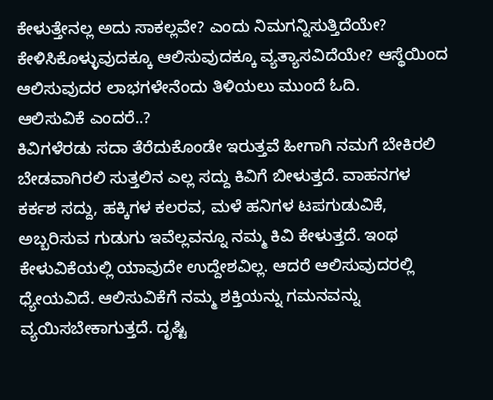ಕೇಳುತ್ತೇನಲ್ಲ ಅದು ಸಾಕಲ್ಲವೇ? ಎಂದು ನಿಮಗನ್ನಿಸುತ್ತಿದೆಯೇ? ಕೇಳಿಸಿಕೊಳ್ಳುವುದಕ್ಕೂ ಆಲಿಸುವುದಕ್ಕೂ ವ್ಯತ್ಯಾಸವಿದೆಯೇ? ಆಸ್ಥೆಯಿಂದ ಆಲಿಸುವುದರ ಲಾಭಗಳೇನೆಂದು ತಿಳಿಯಲು ಮುಂದೆ ಓದಿ.
ಆಲಿಸುವಿಕೆ ಎಂದರೆ..?
ಕಿವಿಗಳೆರಡು ಸದಾ ತೆರೆದುಕೊಂಡೇ ಇರುತ್ತವೆ ಹೀಗಾಗಿ ನಮಗೆ ಬೇಕಿರಲಿ ಬೇಡವಾಗಿರಲಿ ಸುತ್ತಲಿನ ಎಲ್ಲ ಸದ್ದು ಕಿವಿಗೆ ಬೀಳುತ್ತದೆ. ವಾಹನಗಳ ಕರ್ಕಶ ಸದ್ದು, ಹಕ್ಕಿಗಳ ಕಲರವ, ಮಳೆ ಹನಿಗಳ ಟಪಗುಡುವಿಕೆ, ಅಬ್ಬರಿಸುವ ಗುಡುಗು ಇವೆಲ್ಲವನ್ನೂ ನಮ್ಮ ಕಿವಿ ಕೇಳುತ್ತದೆ. ಇಂಥ ಕೇಳುವಿಕೆಯಲ್ಲಿ ಯಾವುದೇ ಉದ್ದೇಶವಿಲ್ಲ. ಆದರೆ ಆಲಿಸುವುದರಲ್ಲಿ ಧ್ಯೇಯವಿದೆ. ಆಲಿಸುವಿಕೆಗೆ ನಮ್ಮ ಶಕ್ತಿಯನ್ನು ಗಮನವನ್ನು ವ್ಯಯಿಸಬೇಕಾಗುತ್ತದೆ. ದೃಷ್ಟಿ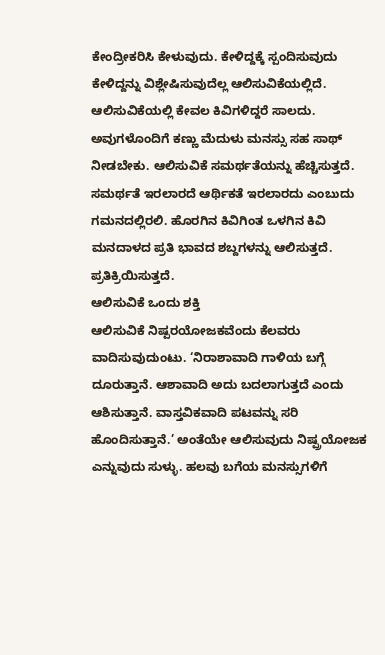ಕೇಂದ್ರೀಕರಿಸಿ ಕೇಳುವುದು. ಕೇಳಿದ್ದಕ್ಕೆ ಸ್ಪಂದಿಸುವುದು ಕೇಳಿದ್ದನ್ನು ವಿಶ್ಲೇಷಿಸುವುದೆಲ್ಲ ಆಲಿಸುವಿಕೆಯಲ್ಲಿದೆ. ಆಲಿಸುವಿಕೆಯಲ್ಲಿ ಕೇವಲ ಕಿವಿಗಳಿದ್ದರೆ ಸಾಲದು. ಅವುಗಳೊಂದಿಗೆ ಕಣ್ಣು ಮೆದುಳು ಮನಸ್ಸು ಸಹ ಸಾಥ್ ನೀಡಬೇಕು. ಆಲಿಸುವಿಕೆ ಸಮರ್ಥತೆಯನ್ನು ಹೆಚ್ಚಿಸುತ್ತದೆ. ಸಮರ್ಥತೆ ಇರಲಾರದೆ ಆರ್ಥಿಕತೆ ಇರಲಾರದು ಎಂಬುದು ಗಮನದಲ್ಲಿರಲಿ. ಹೊರಗಿನ ಕಿವಿಗಿಂತ ಒಳಗಿನ ಕಿವಿ ಮನದಾಳದ ಪ್ರತಿ ಭಾವದ ಶಬ್ದಗಳನ್ನು ಆಲಿಸುತ್ತದೆ. ಪ್ರತಿಕ್ರಿಯಿಸುತ್ತದೆ.
ಆಲಿಸುವಿಕೆ ಒಂದು ಶಕ್ತಿ
ಆಲಿಸುವಿಕೆ ನಿಷ್ಪರಯೋಜಕವೆಂದು ಕೆಲವರು ವಾದಿಸುವುದುಂಟು. ‘ನಿರಾಶಾವಾದಿ ಗಾಳಿಯ ಬಗ್ಗೆ ದೂರುತ್ತಾನೆ. ಆಶಾವಾದಿ ಅದು ಬದಲಾಗುತ್ತದೆ ಎಂದು ಆಶಿಸುತ್ತಾನೆ. ವಾಸ್ತವಿಕವಾದಿ ಪಟವನ್ನು ಸರಿ ಹೊಂದಿಸುತ್ತಾನೆ.’ ಅಂತೆಯೇ ಆಲಿಸುವುದು ನಿಷ್ಪ್ರಯೋಜಕ ಎನ್ನುವುದು ಸುಳ್ಳು. ಹಲವು ಬಗೆಯ ಮನಸ್ಸುಗಳಿಗೆ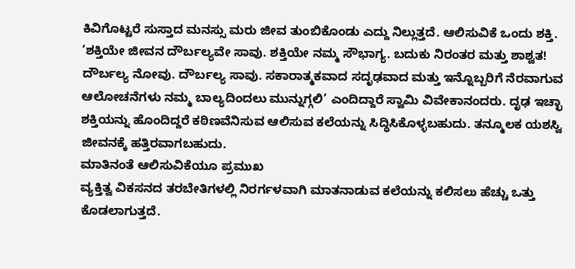ಕಿವಿಗೊಟ್ಟರೆ ಸುಸ್ತಾದ ಮನಸ್ಸು ಮರು ಜೀವ ತುಂಬಿಕೊಂಡು ಎದ್ದು ನಿಲ್ಲುತ್ತದೆ. ಆಲಿಸುವಿಕೆ ಒಂದು ಶಕ್ತಿ. ‘ಶಕ್ತಿಯೇ ಜೀವನ ದೌರ್ಬಲ್ಯವೇ ಸಾವು. ಶಕ್ತಿಯೇ ನಮ್ಮ ಸೌಭಾಗ್ಯ. ಬದುಕು ನಿರಂತರ ಮತ್ತು ಶಾಶ್ವತ! ದೌರ್ಬಲ್ಯ ನೋವು. ದೌರ್ಬಲ್ಯ ಸಾವು. ಸಕಾರಾತ್ಮಕವಾದ ಸದೃಢವಾದ ಮತ್ತು ಇನ್ನೊಬ್ಬರಿಗೆ ನೆರವಾಗುವ ಆಲೋಚನೆಗಳು ನಮ್ಮ ಬಾಲ್ಯದಿಂದಲು ಮುನ್ನುಗ್ಗಲಿ’ ಎಂದಿದ್ದಾರೆ ಸ್ವಾಮಿ ವಿವೇಕಾನಂದರು. ದೃಢ ಇಚ್ಛಾ ಶಕ್ತಿಯನ್ನು ಹೊಂದಿದ್ದರೆ ಕಠಿಣವೆನಿಸುವ ಆಲಿಸುವ ಕಲೆಯನ್ನು ಸಿದ್ಧಿಸಿಕೊಳ್ಳಬಹುದು. ತನ್ಮೂಲಕ ಯಶಸ್ವಿ ಜೀವನಕ್ಕೆ ಹತ್ತಿರವಾಗಬಹುದು.
ಮಾತಿನಂತೆ ಆಲಿಸುವಿಕೆಯೂ ಪ್ರಮುಖ
ವ್ಯಕ್ತಿತ್ವ ವಿಕಸನದ ತರಬೇತಿಗಳಲ್ಲಿ ನಿರರ್ಗಳವಾಗಿ ಮಾತನಾಡುವ ಕಲೆಯನ್ನು ಕಲಿಸಲು ಹೆಚ್ಚು ಒತ್ತು ಕೊಡಲಾಗುತ್ತದೆ.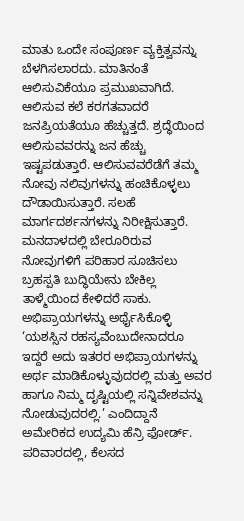ಮಾತು ಒಂದೇ ಸಂಪೂರ್ಣ ವ್ಯಕ್ತಿತ್ವವನ್ನು ಬೆಳಗಿಸಲಾರದು. ಮಾತಿನಂತೆ ಆಲಿಸುವಿಕೆಯೂ ಪ್ರಮುಖವಾಗಿದೆ. ಆಲಿಸುವ ಕಲೆ ಕರಗತವಾದರೆ ಜನಪ್ರಿಯತೆಯೂ ಹೆಚ್ಚುತ್ತದೆ. ಶ್ರದ್ಧೆಯಿಂದ ಆಲಿಸುವವರನ್ನು ಜನ ಹೆಚ್ಚು ಇಷ್ಟಪಡುತ್ತಾರೆ. ಆಲಿಸುವವರೆಡೆಗೆ ತಮ್ಮ ನೋವು ನಲಿವುಗಳನ್ನು ಹಂಚಿಕೊಳ್ಳಲು ದೌಡಾಯಿಸುತ್ತಾರೆ. ಸಲಹೆ ಮಾರ್ಗದರ್ಶನಗಳನ್ನು ನಿರೀಕ್ಷಿಸುತ್ತಾರೆ. ಮನದಾಳದಲ್ಲಿ ಬೇರೂರಿರುವ ನೋವುಗಳಿಗೆ ಪರಿಹಾರ ಸೂಚಿಸಲು ಬ್ರಹಸ್ಪತಿ ಬುದ್ಧಿಯೇನು ಬೇಕಿಲ್ಲ ತಾಳ್ಮೆಯಿಂದ ಕೇಳಿದರೆ ಸಾಕು.
ಅಭಿಪ್ರಾಯಗಳನ್ನು ಅರ್ಥೈಸಿಕೊಳ್ಳಿ
‘ಯಶಸ್ಸಿನ ರಹಸ್ಯವೆಂಬುದೇನಾದರೂ ಇದ್ದರೆ ಅದು ಇತರರ ಅಭಿಪ್ರಾಯಗಳನ್ನು ಅರ್ಥ ಮಾಡಿಕೊಳ್ಳುವುದರಲ್ಲಿ ಮತ್ತು ಅವರ ಹಾಗೂ ನಿಮ್ಮ ದೃಷ್ಟಿಯಲ್ಲಿ ಸನ್ನಿವೇಶವನ್ನು ನೋಡುವುದರಲ್ಲಿ.’ ಎಂದಿದ್ದಾನೆ ಅಮೇರಿಕದ ಉದ್ಯಮಿ ಹೆನ್ರಿ ಫೋರ್ಡ್. ಪರಿವಾರದಲ್ಲಿ, ಕೆಲಸದ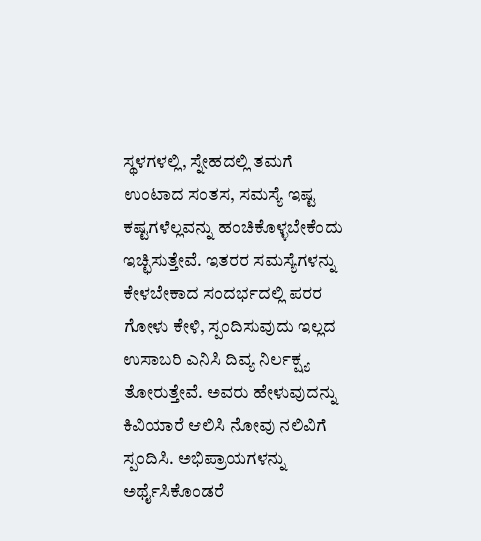ಸ್ಥಳಗಳಲ್ಲಿ, ಸ್ನೇಹದಲ್ಲಿ ತಮಗೆ ಉಂಟಾದ ಸಂತಸ, ಸಮಸ್ಯೆ ಇಷ್ಟ ಕಷ್ಟಗಳೆಲ್ಲವನ್ನು ಹಂಚಿಕೊಳ್ಳಬೇಕೆಂದು ಇಚ್ಛಿಸುತ್ತೇವೆ. ಇತರರ ಸಮಸ್ಯೆಗಳನ್ನು ಕೇಳಬೇಕಾದ ಸಂದರ್ಭದಲ್ಲಿ ಪರರ ಗೋಳು ಕೇಳಿ, ಸ್ಪಂದಿಸುವುದು ಇಲ್ಲದ ಉಸಾಬರಿ ಎನಿಸಿ ದಿವ್ಯ ನಿರ್ಲಕ್ಷ್ಯ ತೋರುತ್ತೇವೆ. ಅವರು ಹೇಳುವುದನ್ನು ಕಿವಿಯಾರೆ ಆಲಿಸಿ ನೋವು ನಲಿವಿಗೆ ಸ್ಪಂದಿಸಿ. ಅಭಿಪ್ರಾಯಗಳನ್ನು ಅರ್ಥೈಸಿಕೊಂಡರೆ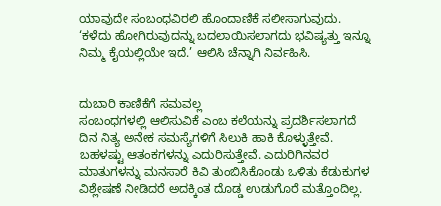ಯಾವುದೇ ಸಂಬಂಧವಿರಲಿ ಹೊಂದಾಣಿಕೆ ಸಲೀಸಾಗುವುದು. ‘ಕಳೆದು ಹೋಗಿರುವುದನ್ನು ಬದಲಾಯಿಸಲಾಗದು ಭವಿಷ್ಯತ್ತು ಇನ್ನೂ ನಿಮ್ಮ ಕೈಯಲ್ಲಿಯೇ ಇದೆ.’ ಆಲಿಸಿ ಚೆನ್ನಾಗಿ ನಿರ್ವಹಿಸಿ.


ದುಬಾರಿ ಕಾಣಿಕೆಗೆ ಸಮವಲ್ಲ
ಸಂಬಂಧಗಳಲ್ಲಿ ಆಲಿಸುವಿಕೆ ಎಂಬ ಕಲೆಯನ್ನು ಪ್ರದರ್ಶಿಸಲಾಗದೆ ದಿನ ನಿತ್ಯ ಅನೇಕ ಸಮಸ್ಯೆಗಳಿಗೆ ಸಿಲುಕಿ ಹಾಕಿ ಕೊಳ್ಳುತ್ತೇವೆ. ಬಹಳಷ್ಟು ಆತಂಕಗಳನ್ನು ಎದುರಿಸುತ್ತೇವೆ. ಎದುರಿಗಿನವರ ಮಾತುಗಳನ್ನು ಮನಸಾರೆ ಕಿವಿ ತುಂಬಿಸಿಕೊಂಡು ಒಳಿತು ಕೆಡುಕುಗಳ ವಿಶ್ಲೇಷಣೆ ನೀಡಿದರೆ ಅದಕ್ಕಿಂತ ದೊಡ್ಡ ಉಡುಗೊರೆ ಮತ್ತೊಂದಿಲ್ಲ.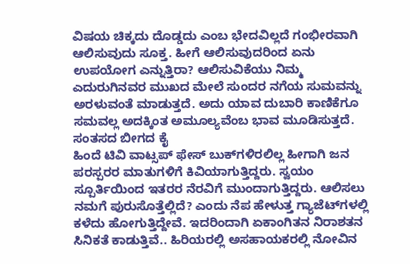ವಿಷಯ ಚಿಕ್ಕದು ದೊಡ್ಡದು ಎಂಬ ಭೇದವಿಲ್ಲದೆ ಗಂಭೀರವಾಗಿ ಆಲಿಸುವುದು ಸೂಕ್ತ. ಹೀಗೆ ಆಲಿಸುವುದರಿಂದ ಏನು ಉಪಯೋಗ ಎನ್ನುತ್ತಿರಾ? ಆಲಿಸುವಿಕೆಯು ನಿಮ್ಮ ಎದುರುಗಿನವರ ಮುಖದ ಮೇಲೆ ಸುಂದರ ನಗೆಯ ಸುಮವನ್ನು ಅರಳುವಂತೆ ಮಾಡುತ್ತದೆ. ಅದು ಯಾವ ದುಬಾರಿ ಕಾಣಿಕೆಗೂ ಸಮವಲ್ಲ ಅದಕ್ಕಿಂತ ಅಮೂಲ್ಯವೆಂಬ ಭಾವ ಮೂಡಿಸುತ್ತದೆ.
ಸಂತಸದ ಬೀಗದ ಕೈ
ಹಿಂದೆ ಟಿವಿ ವಾಟ್ಸಪ್ ಫೇಸ್ ಬುಕ್‌ಗಳಿರಲಿಲ್ಲ ಹೀಗಾಗಿ ಜನ ಪರಸ್ಪರರ ಮಾತುಗಳಿಗೆ ಕಿವಿಯಾಗುತ್ತಿದ್ದರು. ಸ್ವಯಂ ಸ್ಪೂರ್ತಿಯಿಂದ ಇತರರ ನೆರವಿಗೆ ಮುಂದಾಗುತ್ತಿದ್ದರು. ಆಲಿಸಲು ನಮಗೆ ಪುರುಸೊತ್ತೆಲ್ಲಿದೆ? ಎಂದು ನೆಪ ಹೇಳುತ್ತ ಗ್ಯಾಜೆಟ್‌ಗಳಲ್ಲಿ ಕಳೆದು ಹೋಗುತ್ತಿದ್ದೇವೆ. ಇದರಿಂದಾಗಿ ಏಕಾಂಗಿತನ ನಿರಾಶತನ ಸಿನಿಕತೆ ಕಾಡುತ್ತಿವೆ.. ಹಿರಿಯರಲ್ಲಿ ಅಸಹಾಯಕರಲ್ಲಿ ನೋವಿನ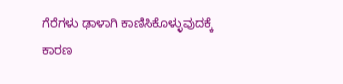ಗೆರೆಗಳು ಢಾಳಾಗಿ ಕಾಣಿಸಿಕೊಳ್ಳುವುದಕ್ಕೆ ಕಾರಣ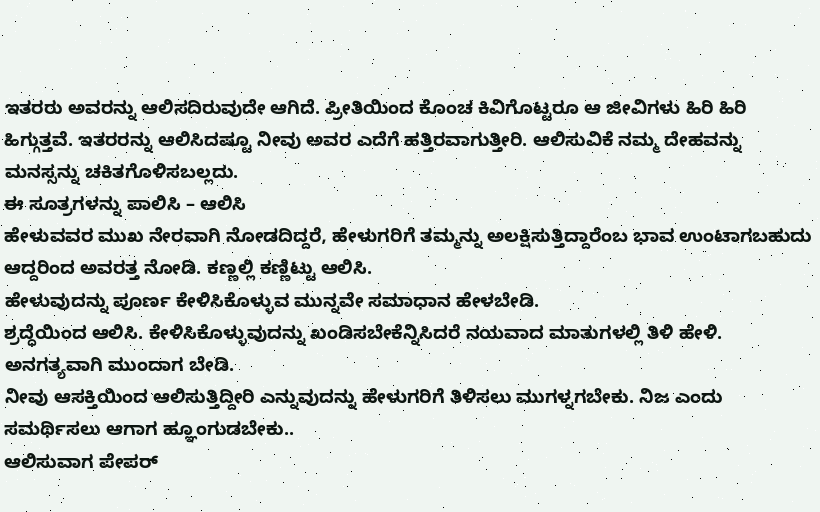ಇತರರು ಅವರನ್ನು ಆಲಿಸದಿರುವುದೇ ಆಗಿದೆ. ಪ್ರೀತಿಯಿಂದ ಕೊಂಚ ಕಿವಿಗೊಟ್ಟರೂ ಆ ಜೀವಿಗಳು ಹಿರಿ ಹಿರಿ ಹಿಗ್ಗುತ್ತವೆ. ಇತರರನ್ನು ಆಲಿಸಿದಷ್ಟೂ ನೀವು ಅವರ ಎದೆಗೆ ಹತ್ತಿರವಾಗುತ್ತೀರಿ. ಆಲಿಸುವಿಕೆ ನಮ್ಮ ದೇಹವನ್ನು ಮನಸ್ಸನ್ನು ಚಕಿತಗೊಳಿಸಬಲ್ಲದು.
ಈ ಸೂತ್ರಗಳನ್ನು ಪಾಲಿಸಿ – ಆಲಿಸಿ
ಹೇಳುವವರ ಮುಖ ನೇರವಾಗಿ ನೋಡದಿದ್ದರೆ, ಹೇಳುಗರಿಗೆ ತಮ್ಮನ್ನು ಅಲಕ್ಷಿಸುತ್ತಿದ್ದಾರೆಂಬ ಭಾವ ಉಂಟಾಗಬಹುದು ಆದ್ದರಿಂದ ಅವರತ್ತ ನೋಡಿ. ಕಣ್ಣಲ್ಲಿ ಕಣ್ಣಿಟ್ಟು ಆಲಿಸಿ.
ಹೇಳುವುದನ್ನು ಪೂರ್ಣ ಕೇಳಿಸಿಕೊಳ್ಳುವ ಮುನ್ನವೇ ಸಮಾಧಾನ ಹೇಳಬೇಡಿ.
ಶ್ರದ್ಧೆಯಿಂದ ಆಲಿಸಿ. ಕೇಳಿಸಿಕೊಳ್ಳುವುದನ್ನು ಖಂಡಿಸಬೇಕೆನ್ನಿಸಿದರೆ ನಯವಾದ ಮಾತುಗಳಲ್ಲಿ ತಿಳಿ ಹೇಳಿ. ಅನಗತ್ಯವಾಗಿ ಮುಂದಾಗ ಬೇಡಿ.
ನೀವು ಆಸಕ್ತಿಯಿಂದ ಆಲಿಸುತ್ತಿದ್ದೀರಿ ಎನ್ನುವುದನ್ನು ಹೇಳುಗರಿಗೆ ತಿಳಿಸಲು ಮುಗಳ್ನಗಬೇಕು. ನಿಜ ಎಂದು ಸಮರ್ಥಿಸಲು ಆಗಾಗ ಹ್ಞೂಂಗುಡಬೇಕು..
ಆಲಿಸುವಾಗ ಪೇಪರ್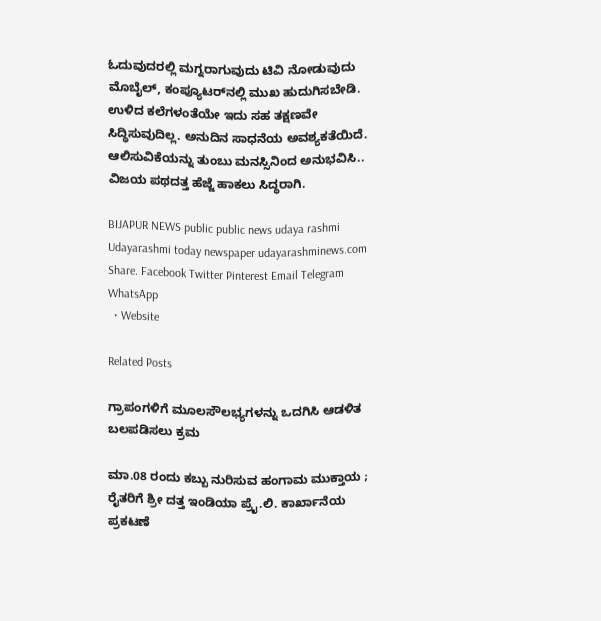ಓದುವುದರಲ್ಲಿ ಮಗ್ನರಾಗುವುದು ಟಿವಿ ನೋಡುವುದು ಮೊಬೈಲ್, ಕಂಪ್ಯೂಟರ್‌ನಲ್ಲಿ ಮುಖ ಹುದುಗಿಸಬೇಡಿ.
ಉಳಿದ ಕಲೆಗಳಂತೆಯೇ ಇದು ಸಹ ತಕ್ಷಣವೇ ಸಿದ್ಧಿಸುವುದಿಲ್ಲ. ಅನುದಿನ ಸಾಧನೆಯ ಅವಶ್ಯಕತೆಯಿದೆ. ಆಲಿಸುವಿಕೆಯನ್ನು ತುಂಬು ಮನಸ್ಸಿನಿಂದ ಅನುಭವಿಸಿ.. ವಿಜಯ ಪಥದತ್ತ ಹೆಜ್ಜೆ ಹಾಕಲು ಸಿದ್ಧರಾಗಿ.

BIJAPUR NEWS public public news udaya rashmi Udayarashmi today newspaper udayarashminews.com
Share. Facebook Twitter Pinterest Email Telegram WhatsApp
  • Website

Related Posts

ಗ್ರಾಪಂಗಳಿಗೆ ಮೂಲಸೌಲಭ್ಯಗಳನ್ನು ಒದಗಿಸಿ ಆಡಳಿತ ಬಲಪಡಿಸಲು ಕ್ರಮ

ಮಾ.08 ರಂದು ಕಬ್ಬು ನುರಿಸುವ ಹಂಗಾಮ ಮುಕ್ತಾಯ ; ರೈತರಿಗೆ ಶ್ರೀ ದತ್ತ ಇಂಡಿಯಾ ಪ್ರೈ.ಲಿ. ಕಾರ್ಖಾನೆಯ ಪ್ರಕಟಣೆ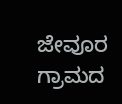ಜೇವೂರ ಗ್ರಾಮದ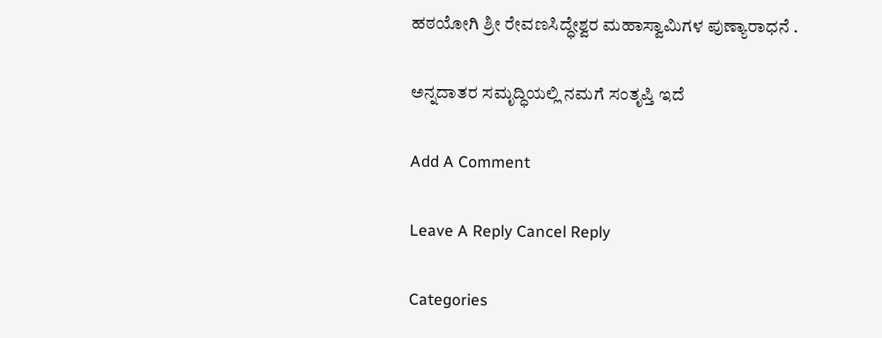ಹಠಯೋಗಿ ಶ್ರೀ ರೇವಣಸಿದ್ಧೇಶ್ವರ ಮಹಾಸ್ವಾಮಿಗಳ ಪುಣ್ಯಾರಾಧನೆ .

ಅನ್ನದಾತರ ಸಮೃದ್ಧಿಯಲ್ಲಿ ನಮಗೆ ಸಂತೃಪ್ತಿ ಇದೆ

Add A Comment

Leave A Reply Cancel Reply

Categories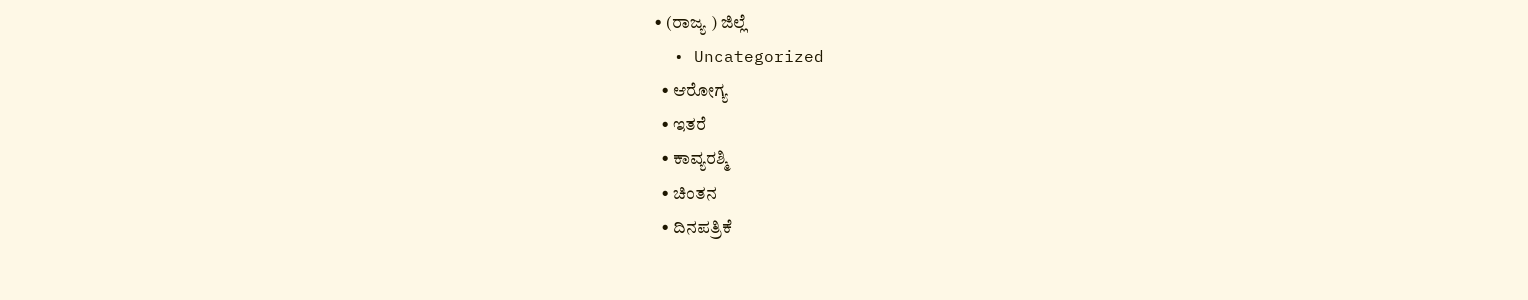• (ರಾಜ್ಯ ) ಜಿಲ್ಲೆ
  • Uncategorized
  • ಆರೋಗ್ಯ
  • ಇತರೆ
  • ಕಾವ್ಯರಶ್ಮಿ
  • ಚಿಂತನ
  • ದಿನಪತ್ರಿಕೆ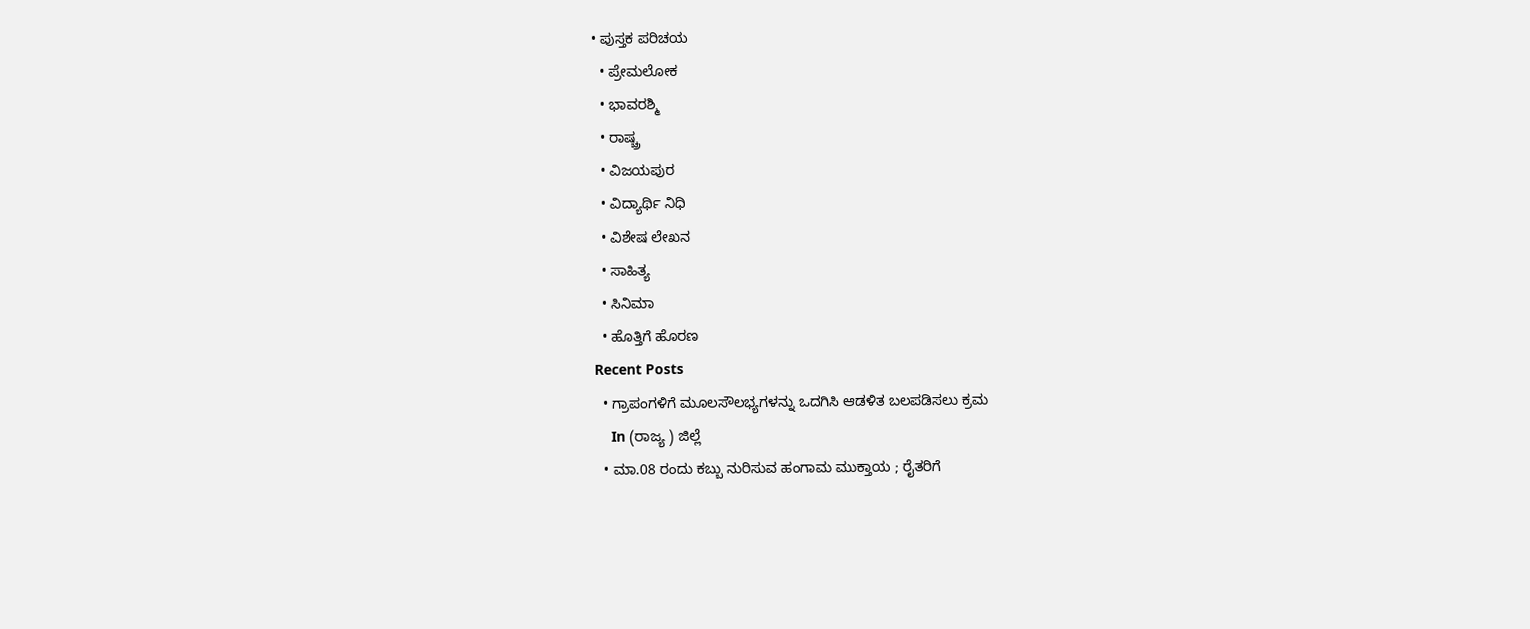• ಪುಸ್ತಕ ಪರಿಚಯ
  • ಪ್ರೇಮಲೋಕ
  • ಭಾವರಶ್ಮಿ
  • ರಾಷ್ಚ್ರ
  • ವಿಜಯಪುರ
  • ವಿದ್ಯಾರ್ಥಿ ನಿಧಿ
  • ವಿಶೇಷ ಲೇಖನ
  • ಸಾಹಿತ್ಯ
  • ಸಿನಿಮಾ
  • ಹೊತ್ತಿಗೆ ಹೊರಣ
Recent Posts
  • ಗ್ರಾಪಂಗಳಿಗೆ ಮೂಲಸೌಲಭ್ಯಗಳನ್ನು ಒದಗಿಸಿ ಆಡಳಿತ ಬಲಪಡಿಸಲು ಕ್ರಮ
    In (ರಾಜ್ಯ ) ಜಿಲ್ಲೆ
  • ಮಾ.08 ರಂದು ಕಬ್ಬು ನುರಿಸುವ ಹಂಗಾಮ ಮುಕ್ತಾಯ ; ರೈತರಿಗೆ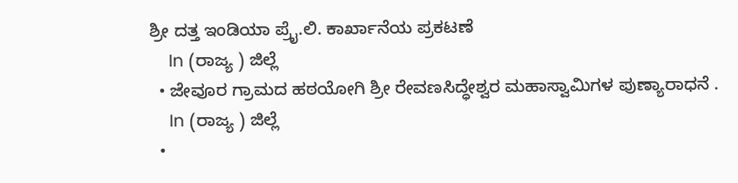ಶ್ರೀ ದತ್ತ ಇಂಡಿಯಾ ಪ್ರೈ.ಲಿ. ಕಾರ್ಖಾನೆಯ ಪ್ರಕಟಣೆ
    In (ರಾಜ್ಯ ) ಜಿಲ್ಲೆ
  • ಜೇವೂರ ಗ್ರಾಮದ ಹಠಯೋಗಿ ಶ್ರೀ ರೇವಣಸಿದ್ಧೇಶ್ವರ ಮಹಾಸ್ವಾಮಿಗಳ ಪುಣ್ಯಾರಾಧನೆ .
    In (ರಾಜ್ಯ ) ಜಿಲ್ಲೆ
  •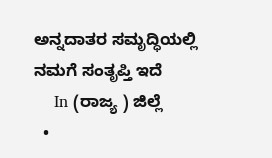ಅನ್ನದಾತರ ಸಮೃದ್ಧಿಯಲ್ಲಿ ನಮಗೆ ಸಂತೃಪ್ತಿ ಇದೆ
    In (ರಾಜ್ಯ ) ಜಿಲ್ಲೆ
  •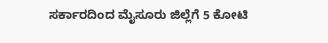ಸರ್ಕಾರದಿಂದ ಮೈಸೂರು ಜಿಲ್ಲೆಗೆ 5 ಕೋಟಿ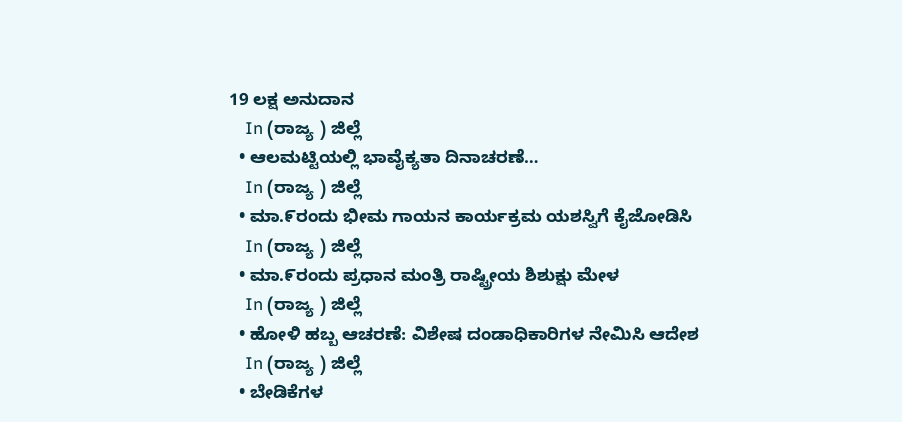19 ಲಕ್ಷ ಅನುದಾನ
    In (ರಾಜ್ಯ ) ಜಿಲ್ಲೆ
  • ಆಲಮಟ್ಟಿಯಲ್ಲಿ ಭಾವೈಕ್ಯತಾ ದಿನಾಚರಣೆ…
    In (ರಾಜ್ಯ ) ಜಿಲ್ಲೆ
  • ಮಾ.೯ರಂದು ಭೀಮ ಗಾಯನ ಕಾರ್ಯಕ್ರಮ ಯಶಸ್ವಿಗೆ ಕೈಜೋಡಿಸಿ
    In (ರಾಜ್ಯ ) ಜಿಲ್ಲೆ
  • ಮಾ.೯ರಂದು ಪ್ರಧಾನ ಮಂತ್ರಿ ರಾಷ್ಟ್ರೀಯ ಶಿಶುಕ್ಷು ಮೇಳ
    In (ರಾಜ್ಯ ) ಜಿಲ್ಲೆ
  • ಹೋಳಿ ಹಬ್ಬ ಆಚರಣೆ: ವಿಶೇಷ ದಂಡಾಧಿಕಾರಿಗಳ ನೇಮಿಸಿ ಆದೇಶ
    In (ರಾಜ್ಯ ) ಜಿಲ್ಲೆ
  • ಬೇಡಿಕೆಗಳ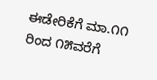ಈಡೇರಿಕೆಗೆ ಮಾ.೧೧ ರಿಂದ ೧೫ವರೆಗೆ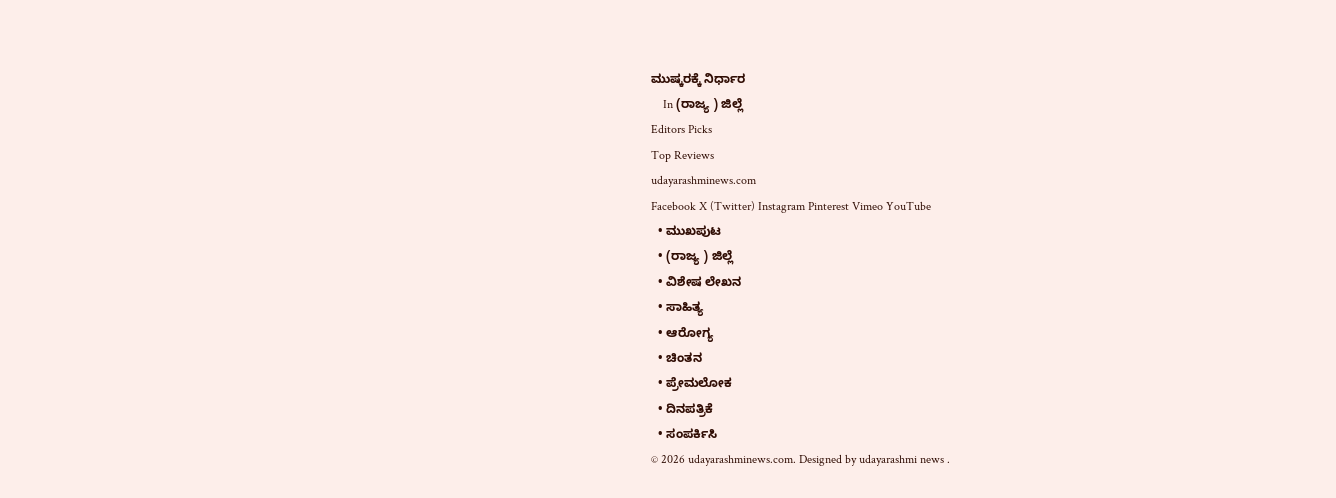ಮುಷ್ಕರಕ್ಕೆ ನಿರ್ಧಾರ
    In (ರಾಜ್ಯ ) ಜಿಲ್ಲೆ
Editors Picks
Top Reviews
udayarashminews.com
Facebook X (Twitter) Instagram Pinterest Vimeo YouTube
  • ಮುಖಪುಟ
  • (ರಾಜ್ಯ ) ಜಿಲ್ಲೆ
  • ವಿಶೇಷ ಲೇಖನ
  • ಸಾಹಿತ್ಯ
  • ಆರೋಗ್ಯ
  • ಚಿಂತನ
  • ಪ್ರೇಮಲೋಕ
  • ದಿನಪತ್ರಿಕೆ
  • ಸಂಪರ್ಕಿಸಿ
© 2026 udayarashminews.com. Designed by udayarashmi news .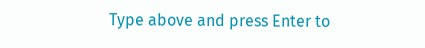Type above and press Enter to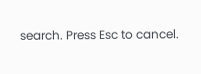search. Press Esc to cancel.